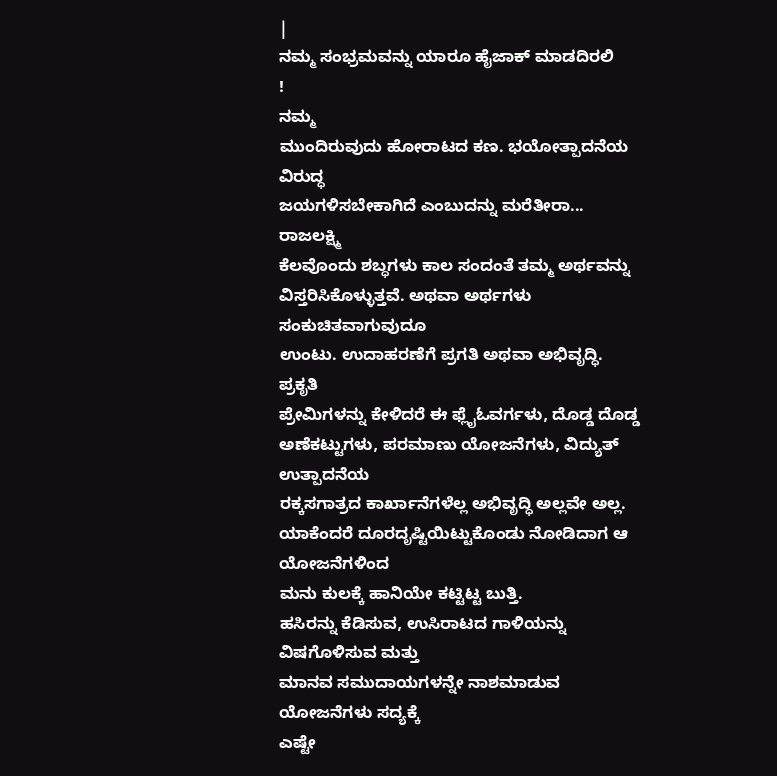|
ನಮ್ಮ ಸಂಭ್ರಮವನ್ನು ಯಾರೂ ಹೈಜಾಕ್ ಮಾಡದಿರಲಿ
!
ನಮ್ಮ
ಮುಂದಿರುವುದು ಹೋರಾಟದ ಕಣ. ಭಯೋತ್ಪಾದನೆಯ ವಿರುದ್ಧ
ಜಯಗಳಿಸಬೇಕಾಗಿದೆ ಎಂಬುದನ್ನು ಮರೆತೀರಾ...
ರಾಜಲಕ್ಷ್ಮಿ
ಕೆಲವೊಂದು ಶಬ್ಧಗಳು ಕಾಲ ಸಂದಂತೆ ತಮ್ಮ ಅರ್ಥವನ್ನು
ವಿಸ್ತರಿಸಿಕೊಳ್ಳುತ್ತವೆ. ಅಥವಾ ಅರ್ಥಗಳು ಸಂಕುಚಿತವಾಗುವುದೂ
ಉಂಟು. ಉದಾಹರಣೆಗೆ ಪ್ರಗತಿ ಅಥವಾ ಅಭಿವೃದ್ಧಿ.
ಪ್ರಕೃತಿ
ಪ್ರೇಮಿಗಳನ್ನು ಕೇಳಿದರೆ ಈ ಫ್ಲೈಓವರ್ಗಳು, ದೊಡ್ಡ ದೊಡ್ಡ
ಅಣೆಕಟ್ಟುಗಳು, ಪರಮಾಣು ಯೋಜನೆಗಳು, ವಿದ್ಯುತ್ ಉತ್ಪಾದನೆಯ
ರಕ್ಕಸಗಾತ್ರದ ಕಾರ್ಖಾನೆಗಳೆಲ್ಲ ಅಭಿವೃದ್ಧಿ ಅಲ್ಲವೇ ಅಲ್ಲ.
ಯಾಕೆಂದರೆ ದೂರದೃಷ್ಟಿಯಿಟ್ಟುಕೊಂಡು ನೋಡಿದಾಗ ಆ ಯೋಜನೆಗಳಿಂದ
ಮನು ಕುಲಕ್ಕೆ ಹಾನಿಯೇ ಕಟ್ಟಿಟ್ಟ ಬುತ್ತಿ.
ಹಸಿರನ್ನು ಕೆಡಿಸುವ, ಉಸಿರಾಟದ ಗಾಳಿಯನ್ನು ವಿಷಗೊಳಿಸುವ ಮತ್ತು
ಮಾನವ ಸಮುದಾಯಗಳನ್ನೇ ನಾಶಮಾಡುವ ಯೋಜನೆಗಳು ಸದ್ಯಕ್ಕೆ
ಎಷ್ಟೇ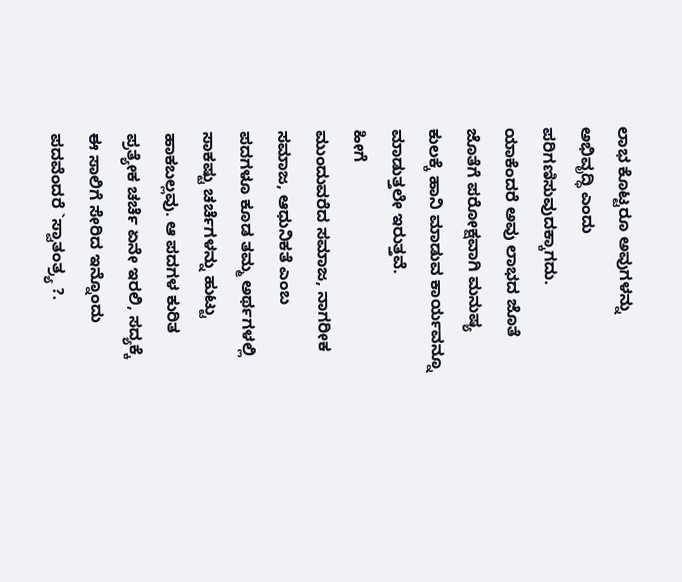ಲಾಭ ಕೊಟ್ಟರೂ ಅವುಗಳನ್ನು ಅಭಿವೃದ್ಧಿ ಎಂದು ಪರಿಗಣಿಸುವುದಕ್ಕಾಗದು.
ಯಾಕೆಂದರೆ ಅವು ಲಾಭದ ಜೊತೆ ಜೊತೆಗೆ ಪರೋಕ್ಷವಾಗಿ ಮನುಷ್ಯ
ಕುಲಕ್ಕೆ ಹಾನಿ ಮಾಡುವ ಕಾರ್ಯವನ್ನೂ ಮಾಡುತ್ತಲೇ ಇರುತ್ತವೆ.
ಹೀಗೆ
ಮುಂದುವರೆದ ಸಮಾಜ, ನಾಗರೀಕ ಸಮಾಜ, ಆಧುನಿಕತೆ ಎಂಬ
ಪದಗಳೂ ಕೂಡ ತಮ್ಮ ಅರ್ಥಗಳಲ್ಲಿ ಸಾಕಷ್ಟು ಚರ್ಚೆಗಳನ್ನು ಹುಟ್ಟು
ಹಾಕಬಲ್ಲವು. ಆ ಪದಗಳ ಕುರಿತ ಪ್ರತ್ಯೇಕ ಚರ್ಚೆ ಏನೇ ಇರಲಿ, ಸದ್ಯಕ್ಕೆ
ಈ ಸಾಲಿಗೆ ಸೇರಿದ ಇನ್ನೊಂದು ಪದವೆಂದರೆ `ಸ್ವಾತಂತ್ರ್ಯ ?.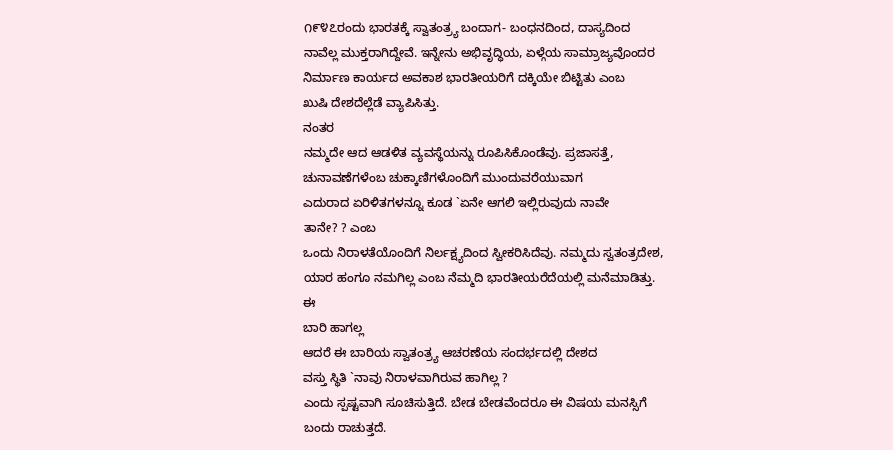೧೯೪೭ರಂದು ಭಾರತಕ್ಕೆ ಸ್ವಾತಂತ್ರ್ಯ ಬಂದಾಗ- ಬಂಧನದಿಂದ, ದಾಸ್ಯದಿಂದ
ನಾವೆಲ್ಲ ಮುಕ್ತರಾಗಿದ್ದೇವೆ. ಇನ್ನೇನು ಅಭಿವೃದ್ಧಿಯ, ಏಳ್ಗೆಯ ಸಾಮ್ರಾಜ್ಯವೊಂದರ
ನಿರ್ಮಾಣ ಕಾರ್ಯದ ಅವಕಾಶ ಭಾರತೀಯರಿಗೆ ದಕ್ಕಿಯೇ ಬಿಟ್ಟಿತು ಎಂಬ
ಖುಷಿ ದೇಶದೆಲ್ಲೆಡೆ ವ್ಯಾಪಿಸಿತ್ತು.
ನಂತರ
ನಮ್ಮದೇ ಆದ ಆಡಳಿತ ವ್ಯವಸ್ಥೆಯನ್ನು ರೂಪಿಸಿಕೊಂಡೆವು. ಪ್ರಜಾಸತ್ತೆ,
ಚುನಾವಣೆಗಳೆಂಬ ಚುಕ್ಕಾಣಿಗಳೊಂದಿಗೆ ಮುಂದುವರೆಯುವಾಗ
ಎದುರಾದ ಏರಿಳಿತಗಳನ್ನೂ ಕೂಡ `ಏನೇ ಆಗಲಿ ಇಲ್ಲಿರುವುದು ನಾವೇ
ತಾನೇ? ? ಎಂಬ
ಒಂದು ನಿರಾಳತೆಯೊಂದಿಗೆ ನಿರ್ಲಕ್ಷ್ಯದಿಂದ ಸ್ವೀಕರಿಸಿದೆವು. ನಮ್ಮದು ಸ್ವತಂತ್ರದೇಶ,
ಯಾರ ಹಂಗೂ ನಮಗಿಲ್ಲ ಎಂಬ ನೆಮ್ಮದಿ ಭಾರತೀಯರೆದೆಯಲ್ಲಿ ಮನೆಮಾಡಿತ್ತು.
ಈ
ಬಾರಿ ಹಾಗಲ್ಲ
ಆದರೆ ಈ ಬಾರಿಯ ಸ್ವಾತಂತ್ರ್ಯ ಆಚರಣೆಯ ಸಂದರ್ಭದಲ್ಲಿ ದೇಶದ
ವಸ್ತು ಸ್ಥಿತಿ `ನಾವು ನಿರಾಳವಾಗಿರುವ ಹಾಗಿಲ್ಲ ?
ಎಂದು ಸ್ಪಷ್ಟವಾಗಿ ಸೂಚಿಸುತ್ತಿದೆ. ಬೇಡ ಬೇಡವೆಂದರೂ ಈ ವಿಷಯ ಮನಸ್ಸಿಗೆ
ಬಂದು ರಾಚುತ್ತದೆ.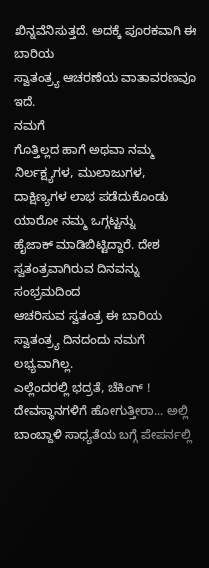ಖಿನ್ನವೆನಿಸುತ್ತದೆ. ಅದಕ್ಕೆ ಪೂರಕವಾಗಿ ಈ ಬಾರಿಯ
ಸ್ವಾತಂತ್ರ್ಯ ಆಚರಣೆಯ ವಾತಾವರಣವೂ ಇದೆ.
ನಮಗೆ
ಗೊತ್ತಿಲ್ಲದ ಹಾಗೆ ಅಥವಾ ನಮ್ಮ ನಿರ್ಲಕ್ಷ್ಯಗಳ, ಮುಲಾಜುಗಳ,
ದಾಕ್ಷಿಣ್ಯಗಳ ಲಾಭ ಪಡೆದುಕೊಂಡು ಯಾರೋ ನಮ್ಮ ಒಗ್ಗಟ್ಟನ್ನು
ಹೈಜಾಕ್ ಮಾಡಿಬಿಟ್ಟಿದ್ದಾರೆ. ದೇಶ ಸ್ವತಂತ್ರವಾಗಿರುವ ದಿನವನ್ನು ಸಂಭ್ರಮದಿಂದ
ಆಚರಿಸುವ ಸ್ವತಂತ್ರ ಈ ಬಾರಿಯ ಸ್ವಾತಂತ್ರ್ಯ ದಿನದಂದು ನಮಗೆ
ಲಭ್ಯವಾಗಿಲ್ಲ.
ಎಲ್ಲೆಂದರಲ್ಲಿ ಭದ್ರತೆ, ಚೆಕಿಂಗ್ ! ದೇವಸ್ಥಾನಗಳಿಗೆ ಹೋಗುತ್ತೀರಾ... ಅಲ್ಲಿ
ಬಾಂಬ್ದಾಳಿ ಸಾಧ್ಯತೆಯ ಬಗ್ಗೆ ಪೇಪರ್ನಲ್ಲಿ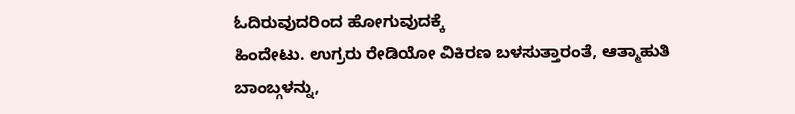ಓದಿರುವುದರಿಂದ ಹೋಗುವುದಕ್ಕೆ
ಹಿಂದೇಟು. ಉಗ್ರರು ರೇಡಿಯೋ ವಿಕಿರಣ ಬಳಸುತ್ತಾರಂತೆ, ಆತ್ಮಾಹುತಿ
ಬಾಂಬ್ಗಳನ್ನು,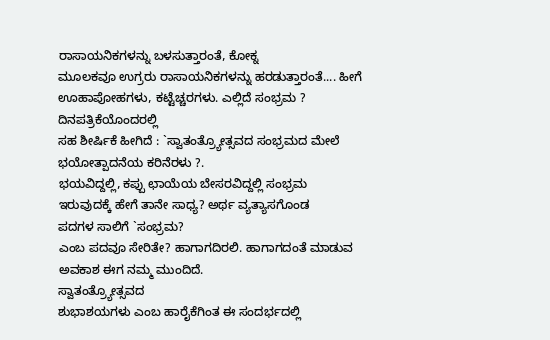ರಾಸಾಯನಿಕಗಳನ್ನು ಬಳಸುತ್ತಾರಂತೆ, ಕೋಕ್ನ
ಮೂಲಕವೂ ಉಗ್ರರು ರಾಸಾಯನಿಕಗಳನ್ನು ಹರಡುತ್ತಾರಂತೆ.... ಹೀಗೆ
ಊಹಾಪೋಹಗಳು, ಕಟ್ಟೆಚ್ಚರಗಳು. ಎಲ್ಲಿದೆ ಸಂಭ್ರಮ ?
ದಿನಪತ್ರಿಕೆಯೊಂದರಲ್ಲಿ
ಸಹ ಶೀರ್ಷಿಕೆ ಹೀಗಿದೆ : `ಸ್ವಾತಂತ್ರ್ಯೋತ್ಸವದ ಸಂಭ್ರಮದ ಮೇಲೆ
ಭಯೋತ್ಪಾದನೆಯ ಕರಿನೆರಳು ?.
ಭಯವಿದ್ದಲ್ಲಿ, ಕಪ್ಪು ಛಾಯೆಯ ಬೇಸರವಿದ್ದಲ್ಲಿ ಸಂಭ್ರಮ
ಇರುವುದಕ್ಕೆ ಹೇಗೆ ತಾನೇ ಸಾಧ್ಯ? ಅರ್ಥ ವ್ಯತ್ಯಾಸಗೊಂಡ
ಪದಗಳ ಸಾಲಿಗೆ `ಸಂಭ್ರಮ?
ಎಂಬ ಪದವೂ ಸೇರಿತೇ? ಹಾಗಾಗದಿರಲಿ. ಹಾಗಾಗದಂತೆ ಮಾಡುವ
ಅವಕಾಶ ಈಗ ನಮ್ಮ ಮುಂದಿದೆ.
ಸ್ವಾತಂತ್ರ್ಯೋತ್ಸವದ
ಶುಭಾಶಯಗಳು ಎಂಬ ಹಾರೈಕೆಗಿಂತ ಈ ಸಂದರ್ಭದಲ್ಲಿ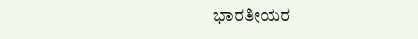ಭಾರತೀಯರ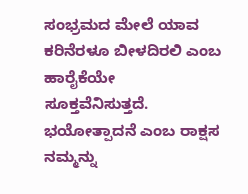ಸಂಭ್ರಮದ ಮೇಲೆ ಯಾವ ಕರಿನೆರಳೂ ಬೀಳದಿರಲಿ ಎಂಬ ಹಾರೈಕೆಯೇ
ಸೂಕ್ತವೆನಿಸುತ್ತದೆ. ಭಯೋತ್ಪಾದನೆ ಎಂಬ ರಾಕ್ಷಸ ನಮ್ಮನ್ನು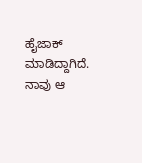ಹೈಜಾಕ್
ಮಾಡಿದ್ದಾಗಿದೆ. ನಾವು ಆ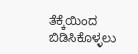ತೆಕ್ಕೆಯಿಂದ ಬಿಡಿಸಿಕೊಳ್ಳಲು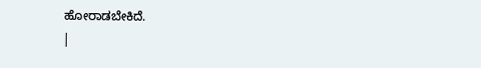ಹೋರಾಡಬೇಕಿದೆ.
|